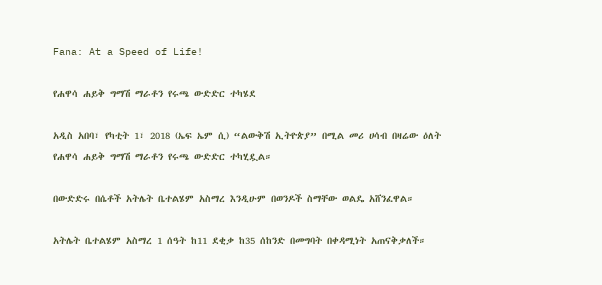Fana: At a Speed of Life!

የሐዋሳ ሐይቅ ግማሽ ማራቶን የሩጫ ውድድር ተካሄደ

አዲስ አበባ፣ የካቲት 1፣ 2018 (ኤፍ ኤም ሲ) “ልውቅሽ ኢትዮጵያ” በሚል መሪ ሀሳብ በዛሬው ዕለት የሐዋሳ ሐይቅ ግማሽ ማራቶን የሩጫ ውድድር ተካሂዷል።

በውድድሩ በሴቶች አትሌት ቤተልሄም አስማረ እንዲሁም በወንዶች ስማቸው ወልዴ አሸንፈዋል።

አትሌት ቤተልሄም አስማረ 1 ሰዓት ከ11 ደቂቃ ከ35 ሰከንድ በመግባት በቀዳሚነት አጠናቅቃለች።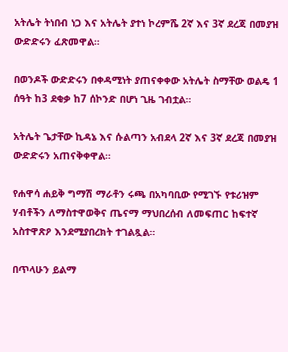አትሌት ትነበብ ነጋ እና አትሌት ያተነ ኮረምሼ 2ኛ እና 3ኛ ደረጃ በመያዝ ውድድሩን ፈጽመዋል።

በወንዶች ውድድሩን በቀዳሚነት ያጠናቀቀው አትሌት ስማቸው ወልዴ 1 ሰዓት ከ3 ደቂቃ ከ7 ሰኮንድ በሆነ ጊዜ ገብቷል።

አትሌት ጌታቸው ኪዳኔ እና ሱልጣን አብደላ 2ኛ እና 3ኛ ደረጃ በመያዝ ውድድሩን አጠናቅቀዋል።

የሐዋሳ ሐይቅ ግማሽ ማራቶን ሩጫ በአካባቢው የሚገኙ የቱሪዝም ሃብቶችን ለማስተዋወቅና ጤናማ ማህበረሰብ ለመፍጠር ከፍተኛ አስተዋጽዖ እንደሚያበረክት ተገልጿል።

በጥላሁን ይልማ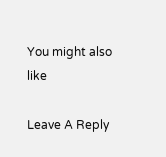You might also like

Leave A Reply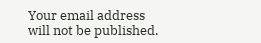Your email address will not be published.